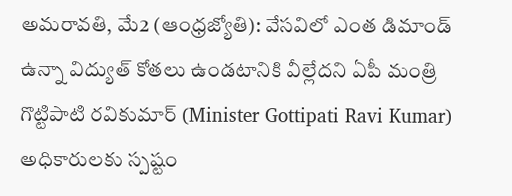అమరావతి, మే2 (ఆంధ్రజ్యోతి): వేసవిలో ఎంత డిమాండ్ ఉన్నా విద్యుత్ కోతలు ఉండటానికి వీల్లేదని ఏపీ మంత్రి గొట్టిపాటి రవికుమార్ (Minister Gottipati Ravi Kumar) అధికారులకు స్పష్టం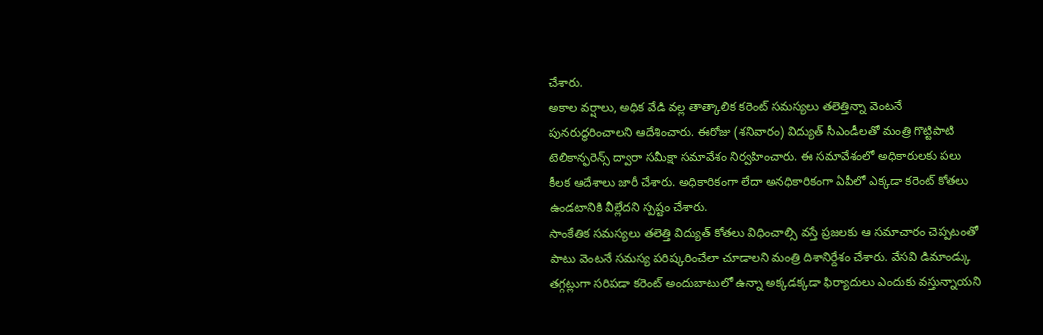చేశారు.
అకాల వర్షాలు, అధిక వేడి వల్ల తాత్కాలిక కరెంట్ సమస్యలు తలెత్తిన్నా వెంటనే పునరుద్ధరించాలని ఆదేశించారు. ఈరోజు (శనివారం) విద్యుత్ సీఎండీలతో మంత్రి గొట్టిపాటి టెలికాన్ఫరెన్స్ ద్వారా సమీక్షా సమావేశం నిర్వహించారు. ఈ సమావేశంలో అధికారులకు పలు కీలక ఆదేశాలు జారీ చేశారు. అధికారికంగా లేదా అనధికారికంగా ఏపీలో ఎక్కడా కరెంట్ కోతలు ఉండటానికి వీల్లేదని స్పష్టం చేశారు.
సాంకేతిక సమస్యలు తలెత్తి విద్యుత్ కోతలు విధించాల్సి వస్తే ప్రజలకు ఆ సమాచారం చెప్పటంతో పాటు వెంటనే సమస్య పరిష్కరించేలా చూడాలని మంత్రి దిశానిర్దేశం చేశారు. వేసవి డిమాండ్కు తగ్గట్లుగా సరిపడా కరెంట్ అందుబాటులో ఉన్నా అక్కడక్కడా ఫిర్యాదులు ఎందుకు వస్తున్నాయని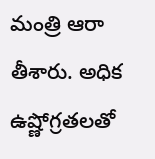మంత్రి ఆరా తీశారు. అధిక ఉష్ణోగ్రతలతో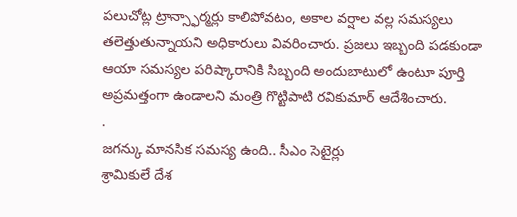పలుచోట్ల ట్రాన్స్ఫార్మర్లు కాలిపోవటం, అకాల వర్షాల వల్ల సమస్యలు తలెత్తుతున్నాయని అధికారులు వివరించారు. ప్రజలు ఇబ్బంది పడకుండా ఆయా సమస్యల పరిష్కారానికి సిబ్బంది అందుబాటులో ఉంటూ పూర్తి అప్రమత్తంగా ఉండాలని మంత్రి గొట్టిపాటి రవికుమార్ ఆదేశించారు.
.
జగన్కు మానసిక సమస్య ఉంది.. సీఎం సెటైర్లు
శ్రామికులే దేశ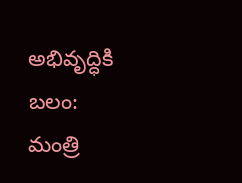అభివృద్ధికి బలం: మంత్రి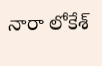నారా లోకేశ్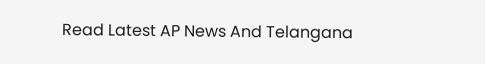Read Latest AP News And Telangana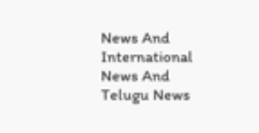News And International News And Telugu News